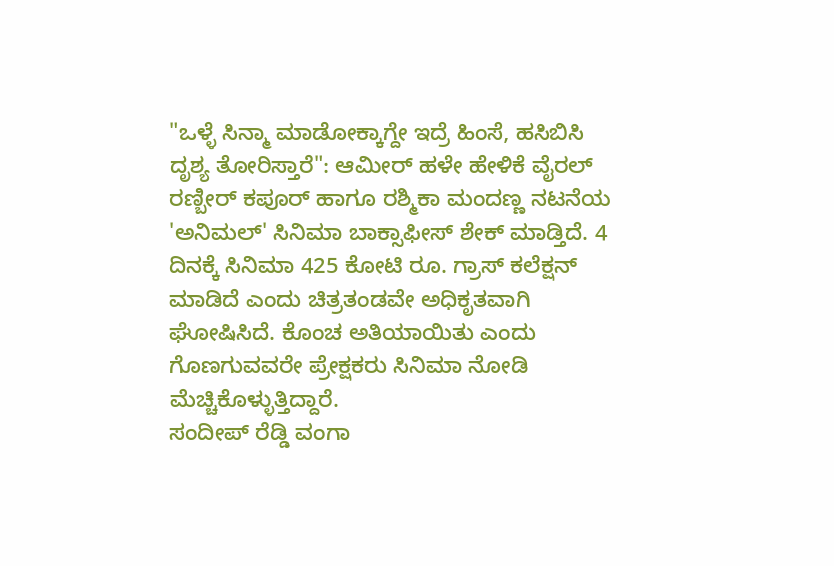"ಒಳ್ಳೆ ಸಿನ್ಮಾ ಮಾಡೋಕ್ಕಾಗ್ದೇ ಇದ್ರೆ ಹಿಂಸೆ, ಹಸಿಬಿಸಿ ದೃಶ್ಯ ತೋರಿಸ್ತಾರೆ": ಆಮೀರ್ ಹಳೇ ಹೇಳಿಕೆ ವೈರಲ್
ರಣ್ಬೀರ್ ಕಪೂರ್ ಹಾಗೂ ರಶ್ಮಿಕಾ ಮಂದಣ್ಣ ನಟನೆಯ 'ಅನಿಮಲ್' ಸಿನಿಮಾ ಬಾಕ್ಸಾಫೀಸ್ ಶೇಕ್ ಮಾಡ್ತಿದೆ. 4 ದಿನಕ್ಕೆ ಸಿನಿಮಾ 425 ಕೋಟಿ ರೂ. ಗ್ರಾಸ್ ಕಲೆಕ್ಷನ್ ಮಾಡಿದೆ ಎಂದು ಚಿತ್ರತಂಡವೇ ಅಧಿಕೃತವಾಗಿ ಘೋಷಿಸಿದೆ. ಕೊಂಚ ಅತಿಯಾಯಿತು ಎಂದು ಗೊಣಗುವವರೇ ಪ್ರೇಕ್ಷಕರು ಸಿನಿಮಾ ನೋಡಿ ಮೆಚ್ಚಿಕೊಳ್ಳುತ್ತಿದ್ದಾರೆ.
ಸಂದೀಪ್ ರೆಡ್ಡಿ ವಂಗಾ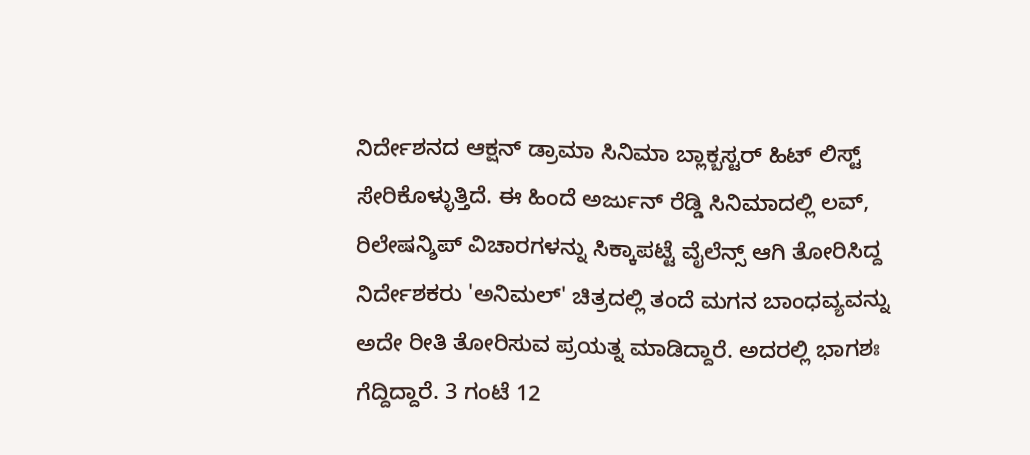ನಿರ್ದೇಶನದ ಆಕ್ಷನ್ ಡ್ರಾಮಾ ಸಿನಿಮಾ ಬ್ಲಾಕ್ಬಸ್ಟರ್ ಹಿಟ್ ಲಿಸ್ಟ್ ಸೇರಿಕೊಳ್ಳುತ್ತಿದೆ. ಈ ಹಿಂದೆ ಅರ್ಜುನ್ ರೆಡ್ಡಿ ಸಿನಿಮಾದಲ್ಲಿ ಲವ್, ರಿಲೇಷನ್ಶಿಪ್ ವಿಚಾರಗಳನ್ನು ಸಿಕ್ಕಾಪಟ್ಟೆ ವೈಲೆನ್ಸ್ ಆಗಿ ತೋರಿಸಿದ್ದ ನಿರ್ದೇಶಕರು 'ಅನಿಮಲ್' ಚಿತ್ರದಲ್ಲಿ ತಂದೆ ಮಗನ ಬಾಂಧವ್ಯವನ್ನು ಅದೇ ರೀತಿ ತೋರಿಸುವ ಪ್ರಯತ್ನ ಮಾಡಿದ್ದಾರೆ. ಅದರಲ್ಲಿ ಭಾಗಶಃ ಗೆದ್ದಿದ್ದಾರೆ. 3 ಗಂಟೆ 12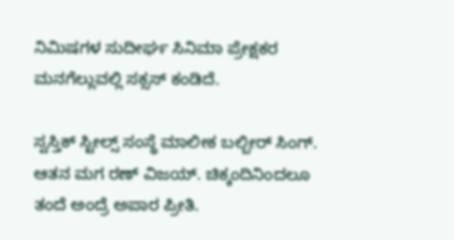ನಿಮಿಷಗಳ ಸುದೀರ್ಘ ಸಿನಿಮಾ ಪ್ರೇಕ್ಷಕರ ಮನಗೆಲ್ಲುವಲ್ಲಿ ಸಕ್ಸಸ್ ಕಂಡಿದೆ.

ಸ್ವಸ್ತಿಕ್ ಸ್ಟೀಲ್ಸ್ ಸಂಸ್ಥೆ ಮಾಲೀಕ ಬಲ್ಬೀರ್ ಸಿಂಗ್. ಆತನ ಮಗ ರಣ್ ವಿಜಯ್. ಚಿಕ್ಕಂದಿನಿಂದಲೂ ತಂದೆ ಅಂದ್ರೆ ಅಪಾರ ಪ್ರೀತಿ.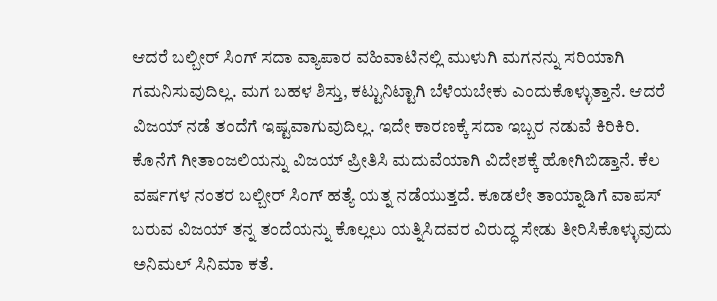ಆದರೆ ಬಲ್ಬೀರ್ ಸಿಂಗ್ ಸದಾ ವ್ಯಾಪಾರ ವಹಿವಾಟಿನಲ್ಲಿ ಮುಳುಗಿ ಮಗನನ್ನು ಸರಿಯಾಗಿ ಗಮನಿಸುವುದಿಲ್ಲ. ಮಗ ಬಹಳ ಶಿಸ್ತು, ಕಟ್ಟುನಿಟ್ಟಾಗಿ ಬೆಳೆಯಬೇಕು ಎಂದುಕೊಳ್ಳುತ್ತಾನೆ. ಆದರೆ ವಿಜಯ್ ನಡೆ ತಂದೆಗೆ ಇಷ್ಟವಾಗುವುದಿಲ್ಲ. ಇದೇ ಕಾರಣಕ್ಕೆ ಸದಾ ಇಬ್ಬರ ನಡುವೆ ಕಿರಿಕಿರಿ. ಕೊನೆಗೆ ಗೀತಾಂಜಲಿಯನ್ನು ವಿಜಯ್ ಪ್ರೀತಿಸಿ ಮದುವೆಯಾಗಿ ವಿದೇಶಕ್ಕೆ ಹೋಗಿಬಿಡ್ತಾನೆ. ಕೆಲ ವರ್ಷಗಳ ನಂತರ ಬಲ್ಬೀರ್ ಸಿಂಗ್ ಹತ್ಯೆ ಯತ್ನ ನಡೆಯುತ್ತದೆ. ಕೂಡಲೇ ತಾಯ್ನಾಡಿಗೆ ವಾಪಸ್ ಬರುವ ವಿಜಯ್ ತನ್ನ ತಂದೆಯನ್ನು ಕೊಲ್ಲಲು ಯತ್ನಿಸಿದವರ ವಿರುದ್ಧ ಸೇಡು ತೀರಿಸಿಕೊಳ್ಳುವುದು ಅನಿಮಲ್ ಸಿನಿಮಾ ಕತೆ.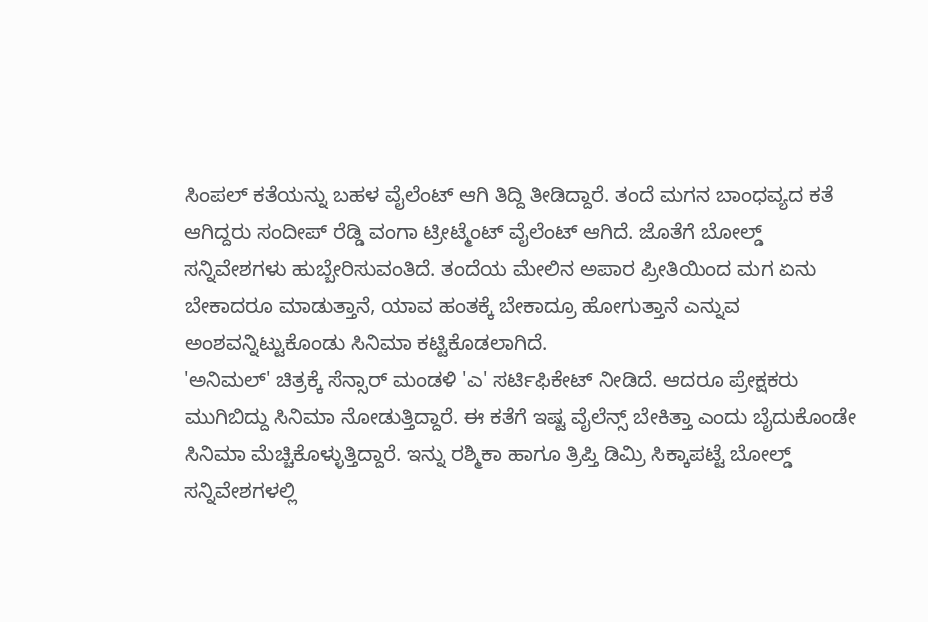ಸಿಂಪಲ್ ಕತೆಯನ್ನು ಬಹಳ ವೈಲೆಂಟ್ ಆಗಿ ತಿದ್ದಿ ತೀಡಿದ್ದಾರೆ. ತಂದೆ ಮಗನ ಬಾಂಧವ್ಯದ ಕತೆ ಆಗಿದ್ದರು ಸಂದೀಪ್ ರೆಡ್ಡಿ ವಂಗಾ ಟ್ರೀಟ್ಮೆಂಟ್ ವೈಲೆಂಟ್ ಆಗಿದೆ. ಜೊತೆಗೆ ಬೋಲ್ಡ್ ಸನ್ನಿವೇಶಗಳು ಹುಬ್ಬೇರಿಸುವಂತಿದೆ. ತಂದೆಯ ಮೇಲಿನ ಅಪಾರ ಪ್ರೀತಿಯಿಂದ ಮಗ ಏನು ಬೇಕಾದರೂ ಮಾಡುತ್ತಾನೆ, ಯಾವ ಹಂತಕ್ಕೆ ಬೇಕಾದ್ರೂ ಹೋಗುತ್ತಾನೆ ಎನ್ನುವ ಅಂಶವನ್ನಿಟ್ಟುಕೊಂಡು ಸಿನಿಮಾ ಕಟ್ಟಿಕೊಡಲಾಗಿದೆ.
'ಅನಿಮಲ್' ಚಿತ್ರಕ್ಕೆ ಸೆನ್ಸಾರ್ ಮಂಡಳಿ 'ಎ' ಸರ್ಟಿಫಿಕೇಟ್ ನೀಡಿದೆ. ಆದರೂ ಪ್ರೇಕ್ಷಕರು ಮುಗಿಬಿದ್ದು ಸಿನಿಮಾ ನೋಡುತ್ತಿದ್ದಾರೆ. ಈ ಕತೆಗೆ ಇಷ್ಟ ವೈಲೆನ್ಸ್ ಬೇಕಿತ್ತಾ ಎಂದು ಬೈದುಕೊಂಡೇ ಸಿನಿಮಾ ಮೆಚ್ಚಿಕೊಳ್ಳುತ್ತಿದ್ದಾರೆ. ಇನ್ನು ರಶ್ಮಿಕಾ ಹಾಗೂ ತ್ರಿಪ್ತಿ ಡಿಮ್ರಿ ಸಿಕ್ಕಾಪಟ್ಟೆ ಬೋಲ್ಡ್ ಸನ್ನಿವೇಶಗಳಲ್ಲಿ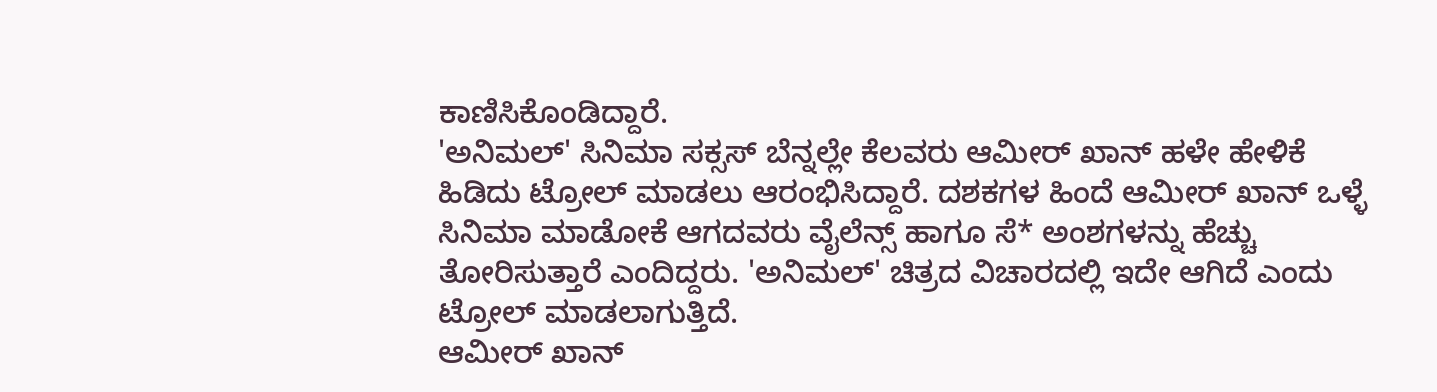ಕಾಣಿಸಿಕೊಂಡಿದ್ದಾರೆ.
'ಅನಿಮಲ್' ಸಿನಿಮಾ ಸಕ್ಸಸ್ ಬೆನ್ನಲ್ಲೇ ಕೆಲವರು ಆಮೀರ್ ಖಾನ್ ಹಳೇ ಹೇಳಿಕೆ ಹಿಡಿದು ಟ್ರೋಲ್ ಮಾಡಲು ಆರಂಭಿಸಿದ್ದಾರೆ. ದಶಕಗಳ ಹಿಂದೆ ಆಮೀರ್ ಖಾನ್ ಒಳ್ಳೆ ಸಿನಿಮಾ ಮಾಡೋಕೆ ಆಗದವರು ವೈಲೆನ್ಸ್ ಹಾಗೂ ಸೆ* ಅಂಶಗಳನ್ನು ಹೆಚ್ಚು ತೋರಿಸುತ್ತಾರೆ ಎಂದಿದ್ದರು. 'ಅನಿಮಲ್' ಚಿತ್ರದ ವಿಚಾರದಲ್ಲಿ ಇದೇ ಆಗಿದೆ ಎಂದು ಟ್ರೋಲ್ ಮಾಡಲಾಗುತ್ತಿದೆ.
ಆಮೀರ್ ಖಾನ್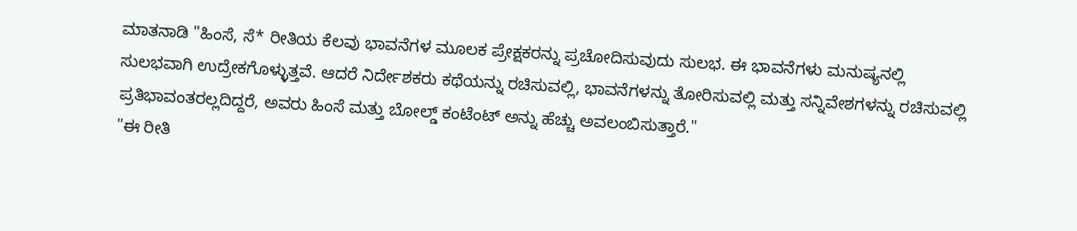ಮಾತನಾಡಿ "ಹಿಂಸೆ, ಸೆ* ರೀತಿಯ ಕೆಲವು ಭಾವನೆಗಳ ಮೂಲಕ ಪ್ರೇಕ್ಷಕರನ್ನು ಪ್ರಚೋದಿಸುವುದು ಸುಲಭ. ಈ ಭಾವನೆಗಳು ಮನುಷ್ಯನಲ್ಲಿ ಸುಲಭವಾಗಿ ಉದ್ರೇಕಗೊಳ್ಳುತ್ತವೆ. ಆದರೆ ನಿರ್ದೇಶಕರು ಕಥೆಯನ್ನು ರಚಿಸುವಲ್ಲಿ, ಭಾವನೆಗಳನ್ನು ತೋರಿಸುವಲ್ಲಿ ಮತ್ತು ಸನ್ನಿವೇಶಗಳನ್ನು ರಚಿಸುವಲ್ಲಿ ಪ್ರತಿಭಾವಂತರಲ್ಲದಿದ್ದರೆ, ಅವರು ಹಿಂಸೆ ಮತ್ತು ಬೋಲ್ಡ್ ಕಂಟೆಂಟ್ ಅನ್ನು ಹೆಚ್ಚು ಅವಲಂಬಿಸುತ್ತಾರೆ."
"ಈ ರೀತಿ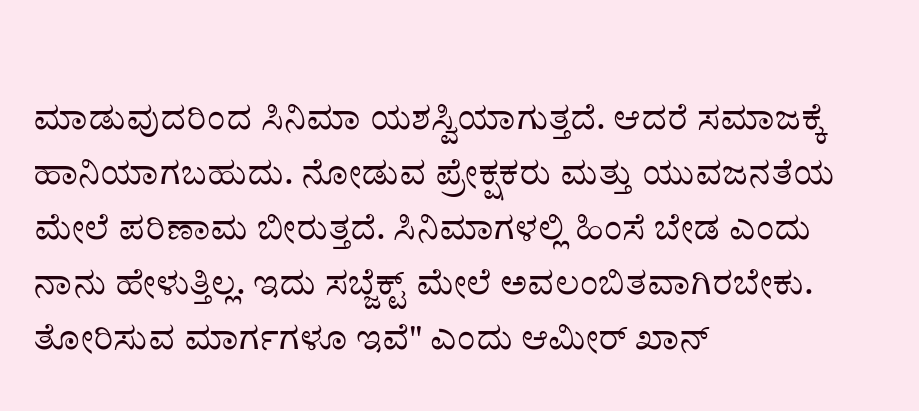ಮಾಡುವುದರಿಂದ ಸಿನಿಮಾ ಯಶಸ್ವಿಯಾಗುತ್ತದೆ. ಆದರೆ ಸಮಾಜಕ್ಕೆ ಹಾನಿಯಾಗಬಹುದು. ನೋಡುವ ಪ್ರೇಕ್ಷಕರು ಮತ್ತು ಯುವಜನತೆಯ ಮೇಲೆ ಪರಿಣಾಮ ಬೀರುತ್ತದೆ. ಸಿನಿಮಾಗಳಲ್ಲಿ ಹಿಂಸೆ ಬೇಡ ಎಂದು ನಾನು ಹೇಳುತ್ತಿಲ್ಲ. ಇದು ಸಬ್ಜೆಕ್ಟ್ ಮೇಲೆ ಅವಲಂಬಿತವಾಗಿರಬೇಕು. ತೋರಿಸುವ ಮಾರ್ಗಗಳೂ ಇವೆ" ಎಂದು ಆಮೀರ್ ಖಾನ್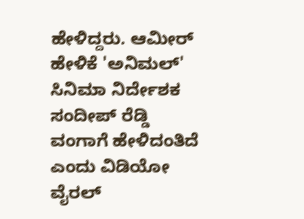ಹೇಳಿದ್ದರು. ಆಮೀರ್ ಹೇಳಿಕೆ 'ಅನಿಮಲ್' ಸಿನಿಮಾ ನಿರ್ದೇಶಕ ಸಂದೀಪ್ ರೆಡ್ಡಿ ವಂಗಾಗೆ ಹೇಳಿದಂತಿದೆ ಎಂದು ವಿಡಿಯೋ ವೈರಲ್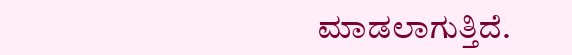ಮಾಡಲಾಗುತ್ತಿದೆ.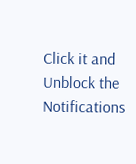Click it and Unblock the Notifications